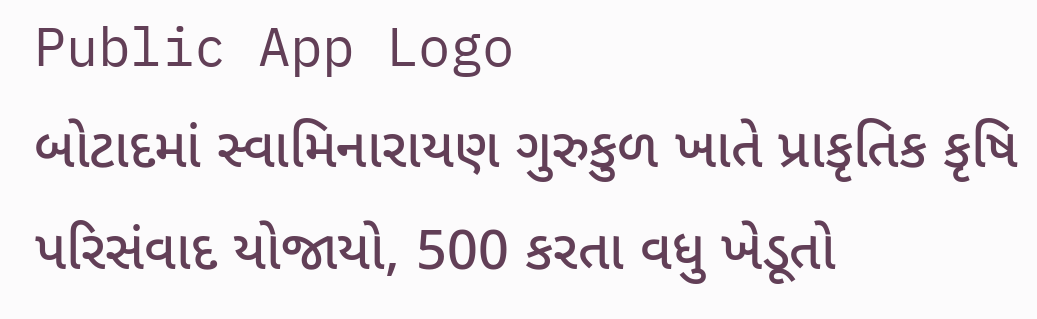Public App Logo
બોટાદમાં સ્વામિનારાયણ ગુરુકુળ ખાતે પ્રાકૃતિક કૃષિ પરિસંવાદ યોજાયો, 500 કરતા વધુ ખેડૂતો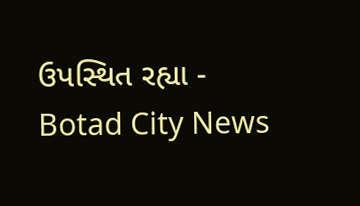ઉપસ્થિત રહ્યા - Botad City News